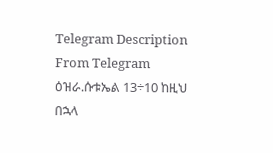Telegram Description
From Telegram
ዕዝራ.ሱቱኤል 13÷10 ከዚህ በኋላ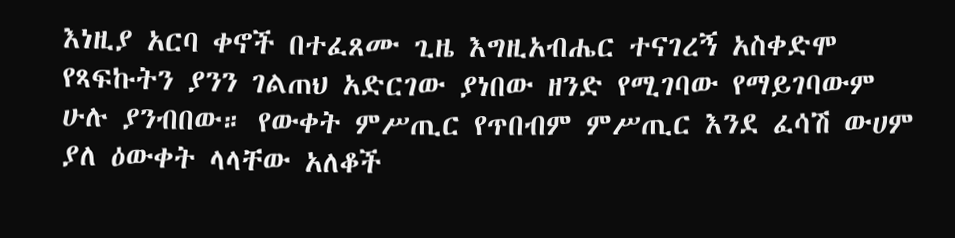እነዚያ አርባ ቀኖች በተፈጸሙ ጊዜ እግዚአብሔር ተናገረኝ አስቀድሞ የጻፍኩትን ያንን ገልጠህ አድርገው ያነበው ዘንድ የሚገባው የማይገባውም ሁሉ ያንብበው። የውቀት ምሥጢር የጥበብም ምሥጢር እንደ ፈሳሽ ውሀም ያለ ዕውቀት ላላቸው አለቆች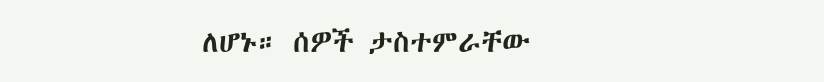ለሆኑ። ሰዎች ታስተምራቸው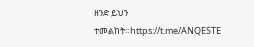ዘንድ ይህን ተመልከት።https://t.me/ANQESTE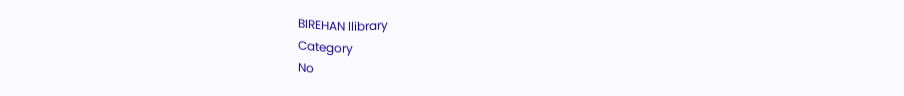BIREHAN llibrary
Category
No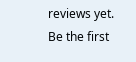reviews yet. Be the first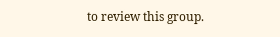to review this group.